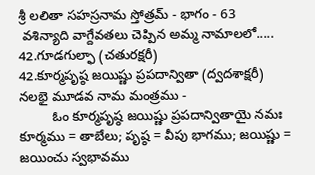శ్రీ లలితా సహస్రనామ స్తోత్రమ్ - భాగం - 63
 వశిన్యాది వాగ్దేవతలు చెప్పిన అమ్మ నామాలలో.....
42.గూడగుల్ఫా (చతురక్షరీ)
42.కూర్మపృష్ఠ జయిష్ణు ప్రపదాన్వితా (ద్వదశాక్షరీ)
నలభై మూడవ నామ మంత్రము -
         ఓం కూర్మపృష్ఠ జయిష్ణు ప్రపదాన్వితాయై నమః
కూర్మము = తాబేలు; పృష్ఠ = వీపు భాగము; జయిష్ణు = జయించు స్వభావము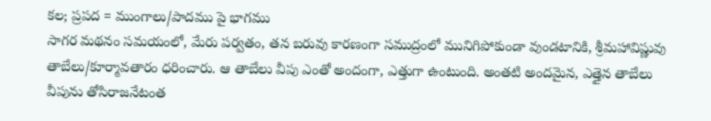కల; ప్రపద = ముంగాలు/పాదము పై భాగము
సాగర మథనం సమయంలో, మేరు పర్వతం, తన బరువు కారణంగా సముద్రంలో మునిగిపోకుండా వుండటానికి, శ్రీమహావిష్ణువు తాబేలు/కూర్మావతారం ధరించారు. ఆ తాబేలు వీపు ఎంతో అందంగా, ఎత్తుగా ఉంటుంది. అంతటి అందమైన, ఎత్తైన తాబేలు వీపును తోసిరాజనేటంత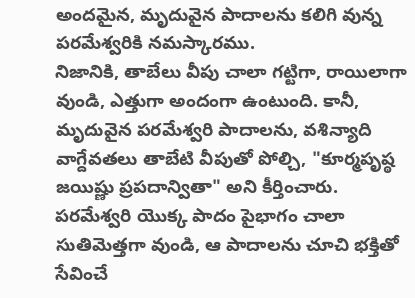అందమైన, మృదువైన పాదాలను కలిగి వున్న పరమేశ్వరికి నమస్కారము.
నిజానికి, తాబేలు వీపు చాలా గట్టిగా, రాయిలాగా వుండి, ఎత్తుగా అందంగా ఉంటుంది. కానీ, మృదువైన పరమేశ్వరి పాదాలను, వశిన్యాది వాగ్దేవతలు తాబేటి వీపుతో పోల్చి, "కూర్మపృష్ఠ జయిష్ణు ప్రపదాన్వితా" అని కీర్తించారు.
పరమేశ్వరి యొక్క పాదం పైభాగం చాలా సుతిమెత్తగా వుండి, ఆ పాదాలను చూచి భక్తితో సేవించే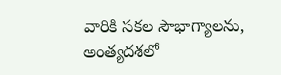వారికి సకల సౌభాగ్యాలను, అంత్యదశలో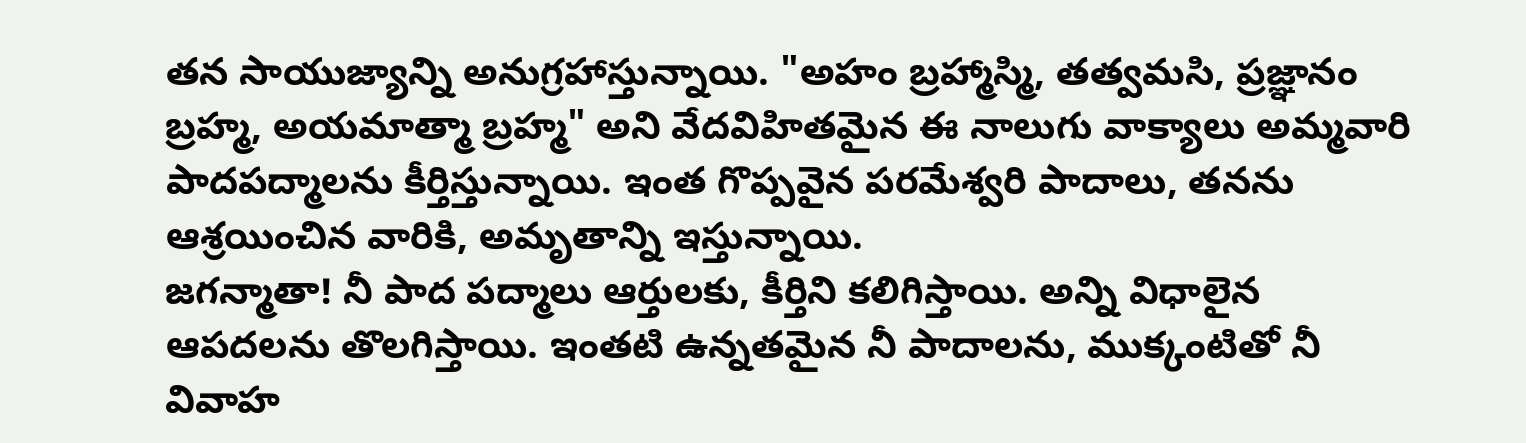తన సాయుజ్యాన్ని అనుగ్రహాస్తున్నాయి. "అహం బ్రహ్మాస్మి, తత్వమసి, ప్రజ్ఞానం బ్రహ్మ, అయమాత్మా బ్రహ్మ" అని వేదవిహితమైన ఈ నాలుగు వాక్యాలు అమ్మవారి పాదపద్మాలను కీర్తిస్తున్నాయి. ఇంత గొప్పవైన పరమేశ్వరి పాదాలు, తనను ఆశ్రయించిన వారికి, అమృతాన్ని ఇస్తున్నాయి.
జగన్మాతా! నీ పాద పద్మాలు ఆర్తులకు, కీర్తిని కలిగిస్తాయి. అన్ని విధాలైన ఆపదలను తొలగిస్తాయి. ఇంతటి ఉన్నతమైన నీ పాదాలను, ముక్కంటితో నీ వివాహ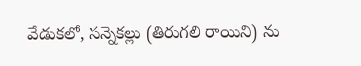వేడుకలో, సన్నెకల్లు (తిరుగలి రాయిని) ను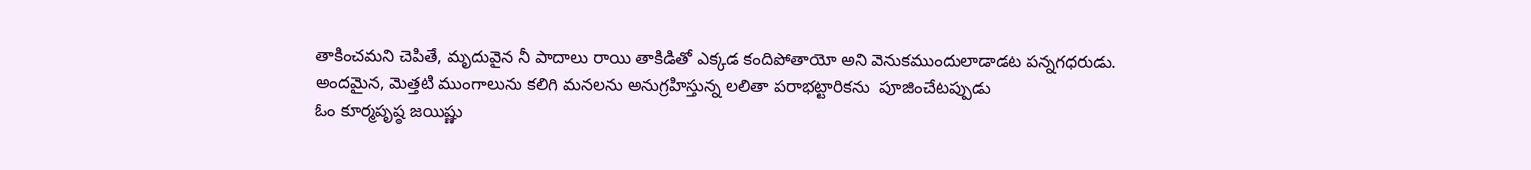తాకించమని చెపితే, మృదువైన నీ పాదాలు రాయి తాకిడితో ఎక్కడ కందిపోతాయో అని వెనుకముందులాడాడట పన్నగధరుడు.
అందమైన, మెత్తటి ముంగాలును కలిగి మనలను అనుగ్రహిస్తున్న లలితా పరాభట్టారికను  పూజించేటప్పుడు
ఓం కూర్మపృష్ఠ జయిష్ణు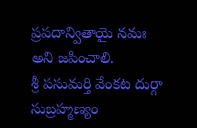ప్రపదాన్వితాయై నమః అని జపించాలి.
శ్రీ పసుమర్తి వేంకట దుర్గా సుబ్రహ్మణ్యం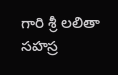గారి శ్రీ లలితా సహస్ర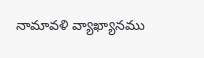నామావళి వ్యాఖ్యానము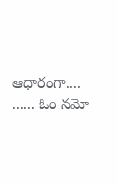ఆధారంగా....
...... ఓం నమో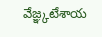వేజ్ఞ్కటేశాయ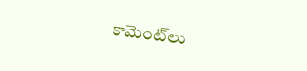కామెంట్‌లు